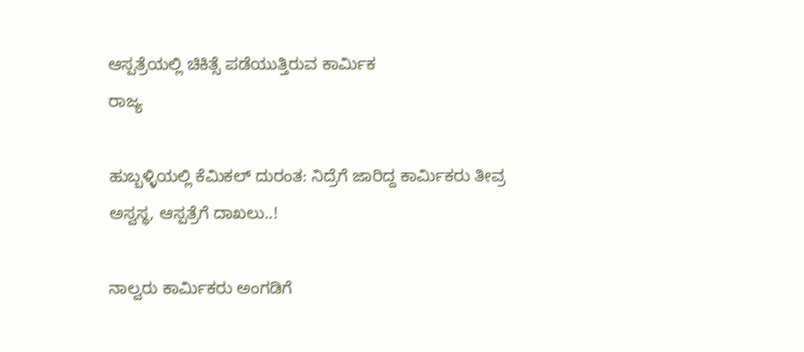ಆಸ್ಪತ್ರೆಯಲ್ಲಿ ಚಿಕಿತ್ಸೆ ಪಡೆಯುತ್ತಿರುವ ಕಾರ್ಮಿಕ
ರಾಜ್ಯ

ಹುಬ್ಬಳ್ಳಿಯಲ್ಲಿ ಕೆಮಿಕಲ್ ದುರಂತ: ನಿದ್ರೆಗೆ ಜಾರಿದ್ದ ಕಾರ್ಮಿಕರು ತೀವ್ರ ಅಸ್ವಸ್ಥ, ಆಸ್ಪತ್ರೆಗೆ ದಾಖಲು..!

ನಾಲ್ವರು ಕಾರ್ಮಿಕರು ಅಂಗಡಿಗೆ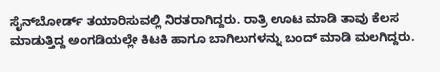ಸೈನ್‌ಬೋರ್ಡ್ ತಯಾರಿಸುವಲ್ಲಿ ನಿರತರಾಗಿದ್ದರು. ರಾತ್ರಿ ಊಟ ಮಾಡಿ ತಾವು ಕೆಲಸ ಮಾಡುತ್ತಿದ್ದ ಅಂಗಡಿಯಲ್ಲೇ ಕಿಟಕಿ ಹಾಗೂ ಬಾಗಿಲುಗಳನ್ನು ಬಂದ್ ಮಾಡಿ ಮಲಗಿದ್ದರು.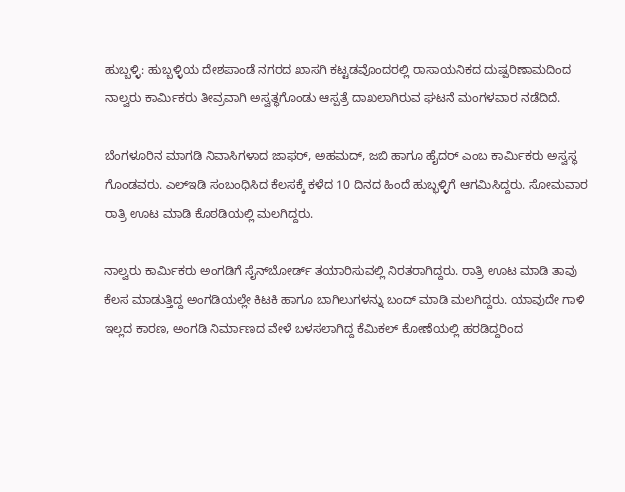ಹುಬ್ಬಳ್ಳಿ: ಹುಬ್ಬಳ್ಳಿಯ ದೇಶಪಾಂಡೆ ನಗರದ ಖಾಸಗಿ ಕಟ್ಟಡವೊಂದರಲ್ಲಿ ರಾಸಾಯನಿಕದ ದುಷ್ಪರಿಣಾಮದಿಂದ ನಾಲ್ವರು ಕಾರ್ಮಿಕರು ತೀವ್ರವಾಗಿ ಅಸ್ವತ್ಥಗೊಂಡು ಆಸ್ಪತ್ರೆ ದಾಖಲಾಗಿರುವ ಘಟನೆ ಮಂಗಳವಾರ ನಡೆದಿದೆ.

ಬೆಂಗಳೂರಿನ ಮಾಗಡಿ ನಿವಾಸಿಗಳಾದ ಜಾಫರ್, ಅಹಮದ್, ಜಬಿ ಹಾಗೂ ಹೈದರ್ ಎಂಬ ಕಾರ್ಮಿಕರು ಅಸ್ವಸ್ಥ ಗೊಂಡವರು. ಎಲ್‌ಇಡಿ ಸಂಬಂಧಿಸಿದ ಕೆಲಸಕ್ಕೆ ಕಳೆದ 10 ದಿನದ ಹಿಂದೆ ಹುಬ್ಭಳ್ಳಿಗೆ ಆಗಮಿಸಿದ್ದರು. ಸೋಮವಾರ ರಾತ್ರಿ ಊಟ ಮಾಡಿ ಕೊಠಡಿಯಲ್ಲಿ ಮಲಗಿದ್ದರು.

ನಾಲ್ವರು ಕಾರ್ಮಿಕರು ಅಂಗಡಿಗೆ ಸೈನ್‌ಬೋರ್ಡ್ ತಯಾರಿಸುವಲ್ಲಿ ನಿರತರಾಗಿದ್ದರು. ರಾತ್ರಿ ಊಟ ಮಾಡಿ ತಾವು ಕೆಲಸ ಮಾಡುತ್ತಿದ್ದ ಅಂಗಡಿಯಲ್ಲೇ ಕಿಟಕಿ ಹಾಗೂ ಬಾಗಿಲುಗಳನ್ನು ಬಂದ್ ಮಾಡಿ ಮಲಗಿದ್ದರು. ಯಾವುದೇ ಗಾಳಿ ಇಲ್ಲದ ಕಾರಣ, ಅಂಗಡಿ ನಿರ್ಮಾಣದ ವೇಳೆ ಬಳಸಲಾಗಿದ್ದ ಕೆಮಿಕಲ್ ಕೋಣೆಯಲ್ಲಿ ಹರಡಿದ್ದರಿಂದ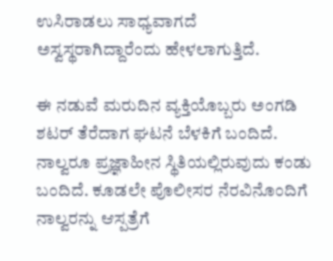ಉಸಿರಾಡಲು ಸಾಧ್ಯವಾಗದೆ ಅಸ್ವಸ್ಥರಾಗಿದ್ದಾರೆಂದು ಹೇಳಲಾಗುತ್ತಿದೆ.

ಈ ನಡುವೆ ಮರುದಿನ ವ್ಯಕ್ತಿಯೊಬ್ಬರು ಅಂಗಡಿ ಶಟರ್ ತೆರೆದಾಗ ಘಟನೆ ಬೆಳಕಿಗೆ ಬಂದಿದೆ. ನಾಲ್ವರೂ ಪ್ರಜ್ಞಾಹೀನ ಸ್ಥಿತಿಯಲ್ಲಿರುವುದು ಕಂಡು ಬಂದಿದೆ. ಕೂಡಲೇ ಪೊಲೀಸರ ನೆರವಿನೊಂದಿಗೆ ನಾಲ್ವರನ್ನು ಆಸ್ಪತ್ರೆಗೆ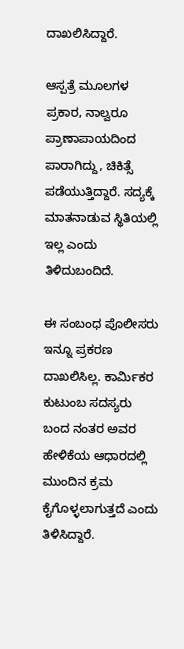ದಾಖಲಿಸಿದ್ದಾರೆ.

ಆಸ್ಪತ್ರೆ ಮೂಲಗಳ ಪ್ರಕಾರ, ನಾಲ್ವರೂ ಪ್ರಾಣಾಪಾಯದಿಂದ ಪಾರಾಗಿದ್ದು, ಚಿಕಿತ್ಸೆ ಪಡೆಯುತ್ತಿದ್ದಾರೆ. ಸದ್ಯಕ್ಕೆ ಮಾತನಾಡುವ ಸ್ಥಿತಿಯಲ್ಲಿ ಇಲ್ಲ ಎಂದು ತಿಳಿದುಬಂದಿದೆ.

ಈ ಸಂಬಂಧ ಪೊಲೀಸರು ಇನ್ನೂ ಪ್ರಕರಣ ದಾಖಲಿಸಿಲ್ಲ. ಕಾರ್ಮಿಕರ ಕುಟುಂಬ ಸದಸ್ಯರು ಬಂದ ನಂತರ ಅವರ ಹೇಳಿಕೆಯ ಆಧಾರದಲ್ಲಿ ಮುಂದಿನ ಕ್ರಮ ಕೈಗೊಳ್ಳಲಾಗುತ್ತದೆ ಎಂದು ತಿಳಿಸಿದ್ದಾರೆ.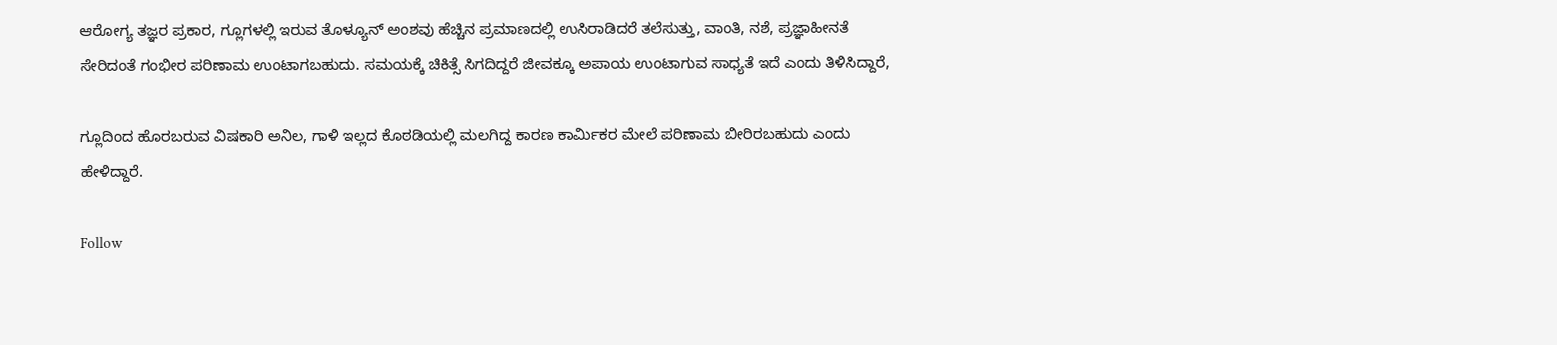ಆರೋಗ್ಯ ತಜ್ಞರ ಪ್ರಕಾರ, ಗ್ಲೂಗಳಲ್ಲಿ ಇರುವ ತೊಳ್ಯೂನ್ ಅಂಶವು ಹೆಚ್ಚಿನ ಪ್ರಮಾಣದಲ್ಲಿ ಉಸಿರಾಡಿದರೆ ತಲೆಸುತ್ತು, ವಾಂತಿ, ನಶೆ, ಪ್ರಜ್ಞಾಹೀನತೆ ಸೇರಿದಂತೆ ಗಂಭೀರ ಪರಿಣಾಮ ಉಂಟಾಗಬಹುದು. ಸಮಯಕ್ಕೆ ಚಿಕಿತ್ಸೆ ಸಿಗದಿದ್ದರೆ ಜೀವಕ್ಕೂ ಅಪಾಯ ಉಂಟಾಗುವ ಸಾಧ್ಯತೆ ಇದೆ ಎಂದು ತಿಳಿಸಿದ್ದಾರೆ,

ಗ್ಲೂದಿಂದ ಹೊರಬರುವ ವಿಷಕಾರಿ ಅನಿಲ, ಗಾಳಿ ಇಲ್ಲದ ಕೊಠಡಿಯಲ್ಲಿ ಮಲಗಿದ್ದ ಕಾರಣ ಕಾರ್ಮಿಕರ ಮೇಲೆ ಪರಿಣಾಮ ಬೀರಿರಬಹುದು ಎಂದು ಹೇಳಿದ್ದಾರೆ.

Follow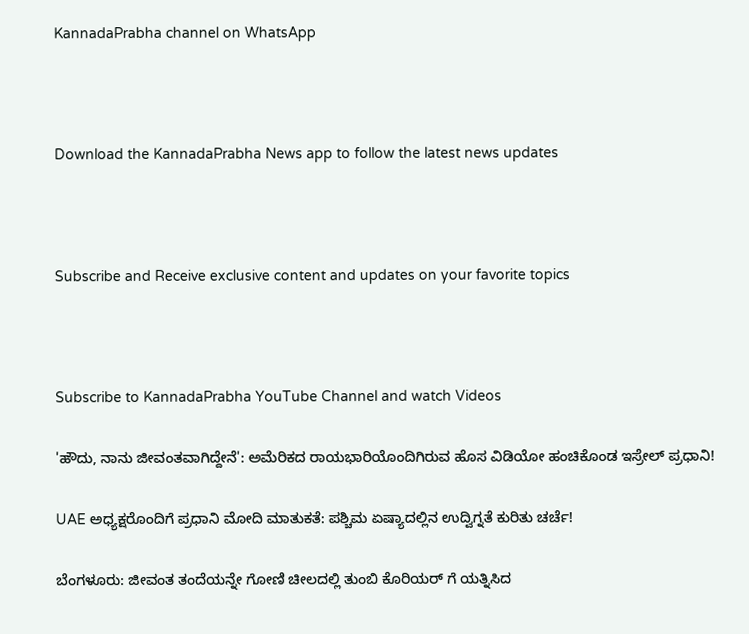KannadaPrabha channel on WhatsApp



Download the KannadaPrabha News app to follow the latest news updates



Subscribe and Receive exclusive content and updates on your favorite topics



Subscribe to KannadaPrabha YouTube Channel and watch Videos

'ಹೌದು, ನಾನು ಜೀವಂತವಾಗಿದ್ದೇನೆ': ಅಮೆರಿಕದ ರಾಯಭಾರಿಯೊಂದಿಗಿರುವ ಹೊಸ ವಿಡಿಯೋ ಹಂಚಿಕೊಂಡ ಇಸ್ರೇಲ್ ಪ್ರಧಾನಿ!

UAE ಅಧ್ಯಕ್ಷರೊಂದಿಗೆ ಪ್ರಧಾನಿ ಮೋದಿ ಮಾತುಕತೆ: ಪಶ್ಚಿಮ ಏಷ್ಯಾದಲ್ಲಿನ ಉದ್ವಿಗ್ನತೆ ಕುರಿತು ಚರ್ಚೆ!

ಬೆಂಗಳೂರು: ಜೀವಂತ ತಂದೆಯನ್ನೇ ಗೋಣಿ ಚೀಲದಲ್ಲಿ ತುಂಬಿ ಕೊರಿಯರ್ ಗೆ ಯತ್ನಿಸಿದ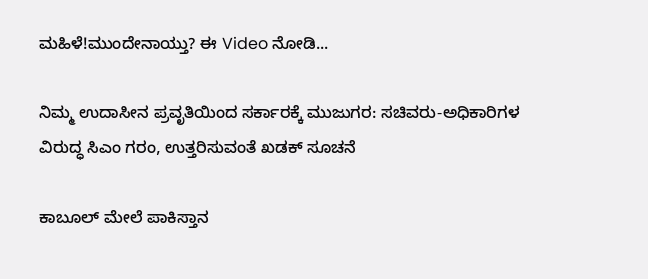ಮಹಿಳೆ!ಮುಂದೇನಾಯ್ತು? ಈ Video ನೋಡಿ...

ನಿಮ್ಮ ಉದಾಸೀನ ಪ್ರವೃತಿಯಿಂದ ಸರ್ಕಾರಕ್ಕೆ ಮುಜುಗರ: ಸಚಿವರು-ಅಧಿಕಾರಿಗಳ ವಿರುದ್ಧ ಸಿಎಂ ಗರಂ, ಉತ್ತರಿಸುವಂತೆ ಖಡಕ್ ಸೂಚನೆ

ಕಾಬೂಲ್ ಮೇಲೆ ಪಾಕಿಸ್ತಾನ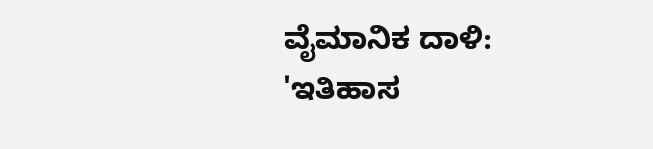ವೈಮಾನಿಕ ದಾಳಿ: 'ಇತಿಹಾಸ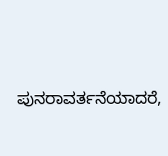ಪುನರಾವರ್ತನೆಯಾದರೆ,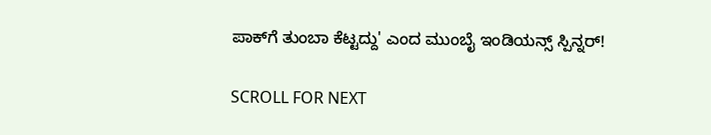ಪಾಕ್‌ಗೆ ತುಂಬಾ ಕೆಟ್ಟದ್ದು' ಎಂದ ಮುಂಬೈ ಇಂಡಿಯನ್ಸ್ ಸ್ಪಿನ್ನರ್!

SCROLL FOR NEXT